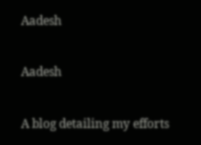Aadesh

Aadesh

A blog detailing my efforts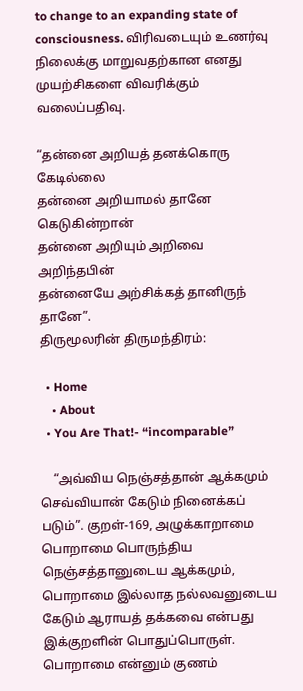to change to an expanding state of consciousness. விரிவடையும் உணர்வு நிலைக்கு மாறுவதற்கான எனது முயற்சிகளை விவரிக்கும் வலைப்பதிவு.

“தன்னை அறியத் தனக்கொரு கேடில்லை
தன்னை அறியாமல் தானே கெடுகின்றான்
தன்னை அறியும் அறிவை அறிந்தபின்
தன்னையே அற்சிக்கத் தானிருந் தானே”.
திருமூலரின் திருமந்திரம்:

  • Home
    • About
  • You Are That!- “incomparable”

    “அவ்விய நெஞ்சத்தான் ஆக்கமும் செவ்வியான் கேடும் நினைக்கப் படும்”. குறள்-169, அழுக்காறாமை பொறாமை பொருந்திய நெஞ்சத்தானுடைய ஆக்கமும், பொறாமை இல்லாத நல்லவனுடைய கேடும் ஆராயத் தக்கவை என்பது இக்குறளின் பொதுப்பொருள். பொறாமை என்னும் குணம்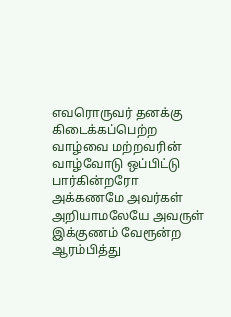எவரொருவர் தனக்கு கிடைக்கப்பெற்ற வாழ்வை மற்றவரின் வாழ்வோடு ஒப்பிட்டு பார்கின்றரோ அக்கணமே அவர்கள் அறியாமலேயே அவருள் இக்குணம் வேரூன்ற ஆரம்பித்து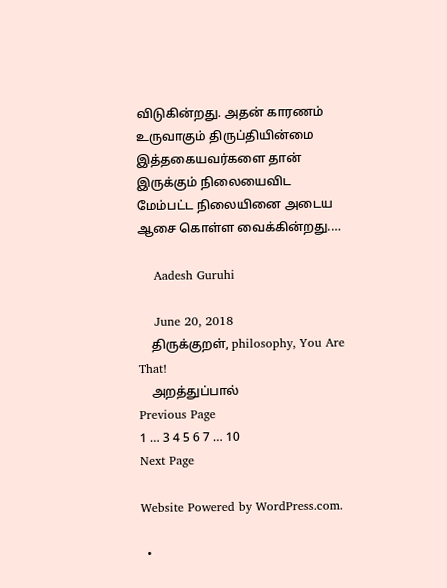விடுகின்றது. அதன் காரணம் உருவாகும் திருப்தியின்மை இத்தகையவர்களை தான் இருக்கும் நிலையைவிட மேம்பட்ட நிலையினை அடைய ஆசை கொள்ள வைக்கின்றது.…

    Aadesh Guruhi

    June 20, 2018
    திருக்குறள், philosophy, You Are That!
    அறத்துப்பால்
Previous Page
1 … 3 4 5 6 7 … 10
Next Page

Website Powered by WordPress.com.

  •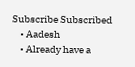Subscribe Subscribed
    • Aadesh
    • Already have a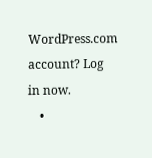WordPress.com account? Log in now.
    •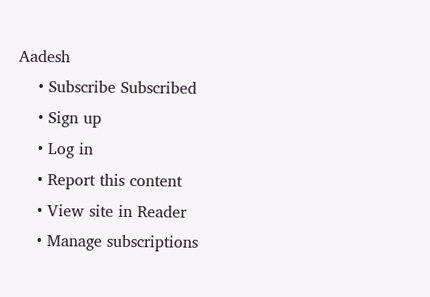Aadesh
    • Subscribe Subscribed
    • Sign up
    • Log in
    • Report this content
    • View site in Reader
    • Manage subscriptions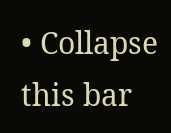• Collapse this bar